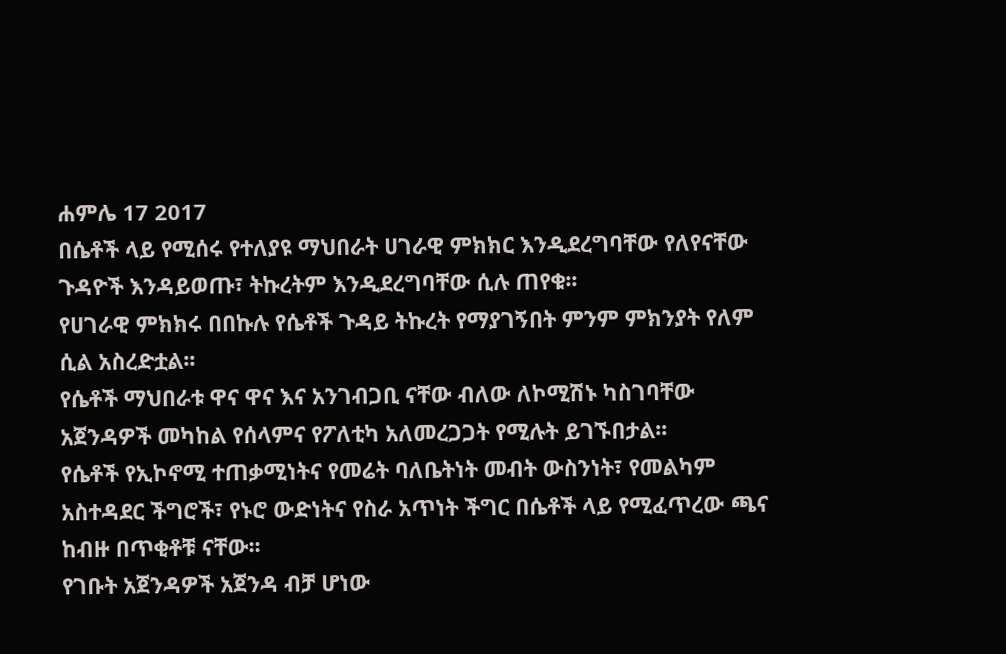ሐምሌ 17 2017
በሴቶች ላይ የሚሰሩ የተለያዩ ማህበራት ሀገራዊ ምክክር እንዲደረግባቸው የለየናቸው ጉዳዮች እንዳይወጡ፣ ትኩረትም እንዲደረግባቸው ሲሉ ጠየቁ፡፡
የሀገራዊ ምክክሩ በበኩሉ የሴቶች ጉዳይ ትኩረት የማያገኝበት ምንም ምክንያት የለም ሲል አስረድቷል፡፡
የሴቶች ማህበራቱ ዋና ዋና እና አንገብጋቢ ናቸው ብለው ለኮሚሽኑ ካስገባቸው አጀንዳዎች መካከል የሰላምና የፖለቲካ አለመረጋጋት የሚሉት ይገኙበታል፡፡
የሴቶች የኢኮኖሚ ተጠቃሚነትና የመሬት ባለቤትነት መብት ውስንነት፣ የመልካም አስተዳደር ችግሮች፣ የኑሮ ውድነትና የስራ አጥነት ችግር በሴቶች ላይ የሚፈጥረው ጫና ከብዙ በጥቂቶቹ ናቸው፡፡
የገቡት አጀንዳዎች አጀንዳ ብቻ ሆነው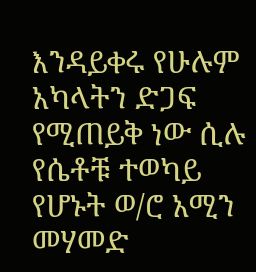እንዳይቀሩ የሁሉም አካላትን ድጋፍ የሚጠይቅ ነው ሲሉ የሴቶቹ ተወካይ የሆኑት ወ/ሮ አሚን መሃመድ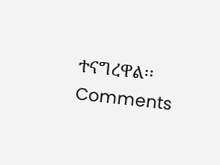ተናግረዋል፡፡
Comments